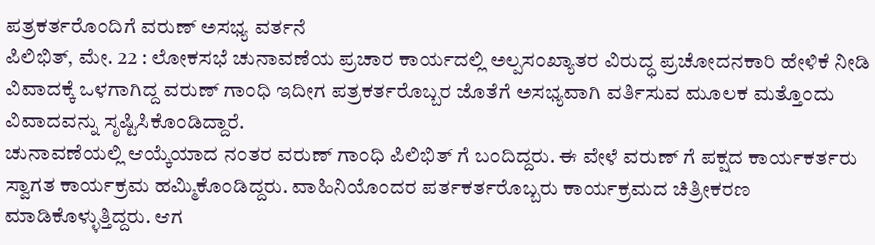ಪತ್ರಕರ್ತರೊಂದಿಗೆ ವರುಣ್ ಅಸಭ್ಯ ವರ್ತನೆ
ಪಿಲಿಭಿತ್, ಮೇ. 22 : ಲೋಕಸಭೆ ಚುನಾವಣೆಯ ಪ್ರಚಾರ ಕಾರ್ಯದಲ್ಲಿ ಅಲ್ಪಸಂಖ್ಯಾತರ ವಿರುದ್ಧ ಪ್ರಚೋದನಕಾರಿ ಹೇಳಿಕೆ ನೀಡಿ ವಿವಾದಕ್ಕೆ ಒಳಗಾಗಿದ್ದ ವರುಣ್ ಗಾಂಧಿ ಇದೀಗ ಪತ್ರಕರ್ತರೊಬ್ಬರ ಜೊತೆಗೆ ಅಸಭ್ಯವಾಗಿ ವರ್ತಿಸುವ ಮೂಲಕ ಮತ್ತೊಂದು ವಿವಾದವನ್ನು ಸೃಷ್ಟಿಸಿಕೊಂಡಿದ್ದಾರೆ.
ಚುನಾವಣೆಯಲ್ಲಿ ಆಯ್ಕೆಯಾದ ನಂತರ ವರುಣ್ ಗಾಂಧಿ ಪಿಲಿಭಿತ್ ಗೆ ಬಂದಿದ್ದರು. ಈ ವೇಳೆ ವರುಣ್ ಗೆ ಪಕ್ಷದ ಕಾರ್ಯಕರ್ತರು ಸ್ವಾಗತ ಕಾರ್ಯಕ್ರಮ ಹಮ್ಮಿಕೊಂಡಿದ್ದರು. ವಾಹಿನಿಯೊಂದರ ಪರ್ತಕರ್ತರೊಬ್ಬರು ಕಾರ್ಯಕ್ರಮದ ಚಿತ್ರೀಕರಣ ಮಾಡಿಕೊಳ್ಳುತ್ತಿದ್ದರು. ಆಗ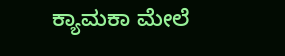ಕ್ಯಾಮಕಾ ಮೇಲೆ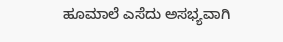ಹೂಮಾಲೆ ಎಸೆದು ಅಸಭ್ಯವಾಗಿ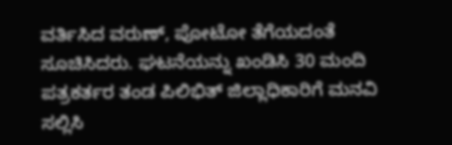ವರ್ತಿಸಿದ ವರುಣ್, ಪೋಟೋ ತೆಗೆಯದಂತೆ ಸೂಚಿಸಿದರು. ಘಟನೆಯನ್ನು ಖಂಡಿಸಿ 30 ಮಂದಿ ಪತ್ರಕರ್ತರ ತಂಡ ಪಿಲಿಭಿತ್ ಜಿಲ್ಲಾಧಿಕಾರಿಗೆ ಮನವಿ ಸಲ್ಲಿಸಿ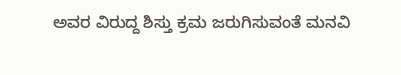ಅವರ ವಿರುದ್ದ ಶಿಸ್ತು ಕ್ರಮ ಜರುಗಿಸುವಂತೆ ಮನವಿ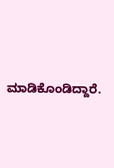ಮಾಡಿಕೊಂಡಿದ್ದಾರೆ.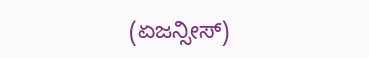(ಏಜನ್ಸೀಸ್)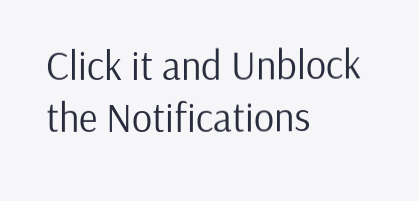Click it and Unblock the Notifications